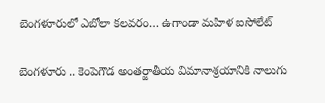బెంగళూరులో ఎబోలా కలవరం… ఉగాండా మహిళ ఐసోలేట్

బెంగళూరు .. కెంపెగౌడ అంతర్జాతీయ విమానాశ్రయానికి నాలుగు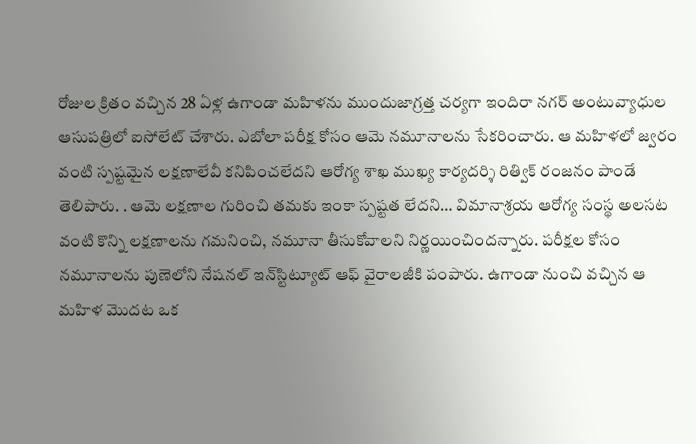రోజుల క్రితం వచ్చిన 28 ఏళ్ల ఉగాండా మహిళను ముందుజాగ్రత్త చర్యగా ఇందిరా నగర్ అంటువ్యాధుల ఆసుపత్రిలో ఐసోలేట్ చేశారు. ఎబోలా పరీక్ష కోసం ఆమె నమూనాలను సేకరించారు. ఆ మహిళలో జ్వరం వంటి స్పష్టమైన లక్షణాలేవీ కనిపించలేదని ఆరోగ్య శాఖ ముఖ్య కార్యదర్శి రిత్విక్ రంజనం పాండే తెలిపారు. . ఆమె లక్షణాల గురించి తమకు ఇంకా స్పష్టత లేదని… విమానాశ్రయ ఆరోగ్య సంస్థ అలసట వంటి కొన్ని లక్షణాలను గమనించి, నమూనా తీసుకోవాలని నిర్ణయించిందన్నారు. పరీక్షల కోసం నమూనాలను పుణెలోని నేషనల్ ఇన్‌స్టిట్యూట్ ఆఫ్ వైరాలజీకి పంపారు. ఉగాండా నుంచి వచ్చిన ఆ మహిళ మొదట ఒక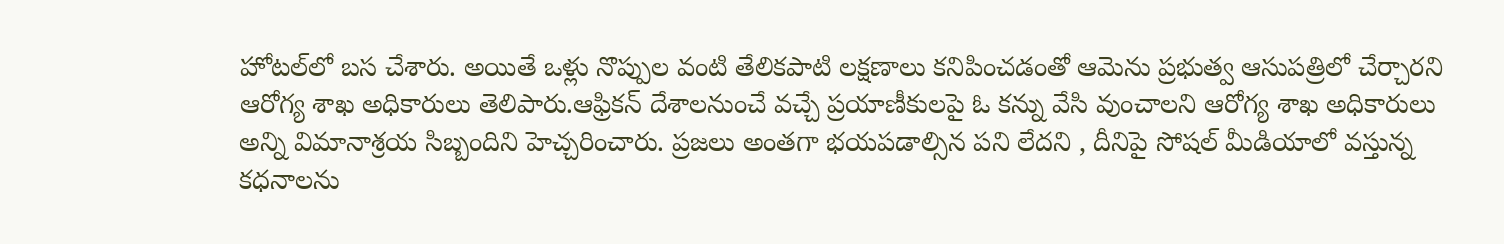హోటల్‌లో బస చేశారు. అయితే ఒళ్లు నొప్పుల వంటి తేలికపాటి లక్షణాలు కనిపించడంతో ఆమెను ప్రభుత్వ ఆసుపత్రిలో చేర్చారని ఆరోగ్య శాఖ అధికారులు తెలిపారు.ఆఫ్రికన్ దేశాలనుంచే వచ్చే ప్రయాణీకులపై ఓ కన్ను వేసి వుంచాలని ఆరోగ్య శాఖ అధికారులు అన్ని విమానాశ్రయ సిబ్బందిని హెచ్చరించారు. ప్రజలు అంతగా భయపడాల్సిన పని లేదని , దీనిపై సోషల్ మీడియాలో వస్తున్న కధనాలను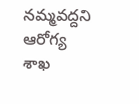నమ్మవద్దని ఆరోగ్య శాఖ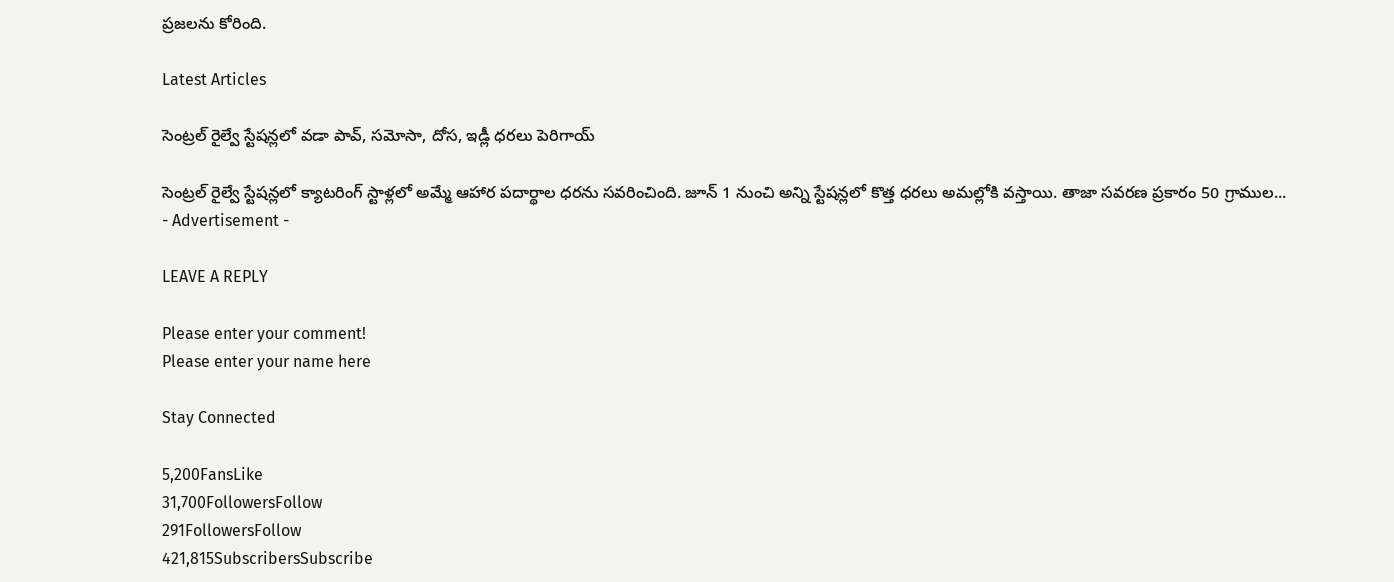ప్రజలను కోరింది.

Latest Articles

సెంట్రల్ రైల్వే స్టేషన్లలో వడా పావ్‌, సమోసా, దోస, ఇడ్లీ ధరలు పెరిగాయ్‌

సెంట్రల్ రైల్వే స్టేషన్లలో క్యాటరింగ్ స్టాళ్లలో అమ్మే ఆహార పదార్థాల ధరను సవరించింది. జూన్‌ 1 నుంచి అన్ని స్టేషన్లలో కొత్త ధరలు అమల్లోకి వస్తాయి. తాజా సవరణ ప్రకారం 50 గ్రాముల...
- Advertisement -

LEAVE A REPLY

Please enter your comment!
Please enter your name here

Stay Connected

5,200FansLike
31,700FollowersFollow
291FollowersFollow
421,815SubscribersSubscribe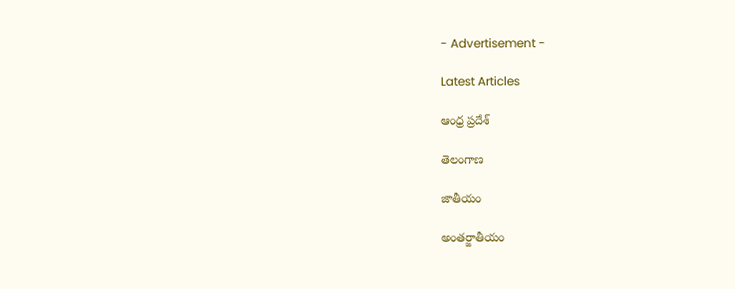- Advertisement -

Latest Articles

ఆంధ్ర ప్రదేశ్

తెలంగాణ

జాతీయం

అంతర్జాతీయం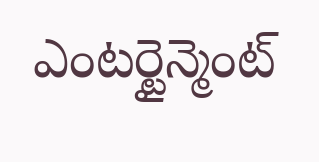ఎంటర్టైన్మెంట్